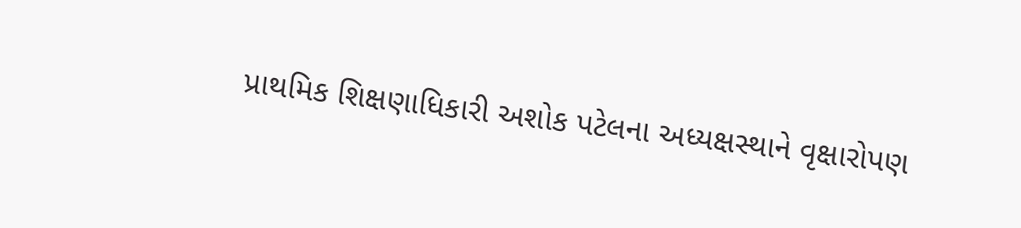પ્રાથમિક શિક્ષણાધિકારી અશોક પટેલના અધ્યક્ષસ્થાને વૃક્ષારોપણ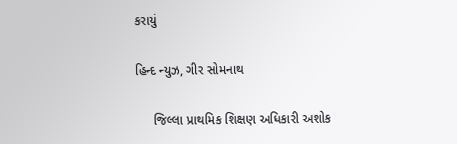કરાયું

હિન્દ ન્યુઝ, ગીર સોમનાથ

     જિલ્લા પ્રાથમિક શિક્ષણ અધિકારી અશોક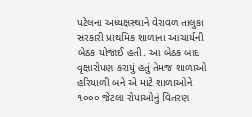પટેલના અધ્યક્ષસ્થાને વેરાવળ તાલુકા સરકારી પ્રાથમિક શાળાના આચાર્યની બેઠક યોજાઈ હતી. આ બેઠક બાદ વૃક્ષારોપણ કરાયું હતું તેમજ શાળાઓ હરિયાળી બને એ માટે શાળાઓને ૧૦૦૦ જેટલા રોપાઓનું વિતરણ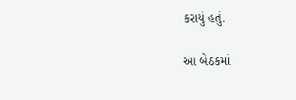કરાયું હતું.

આ બેઠકમાં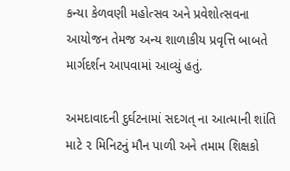કન્યા કેળવણી મહોત્સવ અને પ્રવેશોત્સવના આયોજન તેમજ અન્ય શાળાકીય પ્રવૃત્તિ બાબતે માર્ગદર્શન આપવામાં આવ્યું હતું.

અમદાવાદની દુર્ઘટનામાં સદગત્ ના આત્માની શાંતિ માટે ૨ મિનિટનું મૌન પાળી અને તમામ શિક્ષકો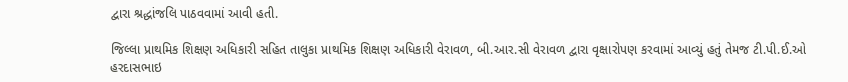દ્વારા શ્રદ્ધાંજલિ પાઠવવામાં આવી હતી.

જિલ્લા પ્રાથમિક શિક્ષણ અધિકારી સહિત તાલુકા પ્રાથમિક શિક્ષણ અધિકારી વેરાવળ, બી.આર.સી વેરાવળ દ્વારા વૃક્ષારોપણ કરવામાં આવ્યું હતું તેમજ ટી.પી.ઈ.ઓ હરદાસભાઇ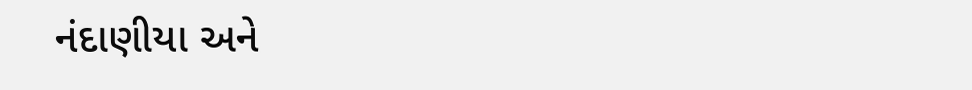નંદાણીયા અને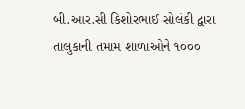બી.આર.સી કિશોરભાઈ સોલંકી દ્વારા તાલુકાની તમામ શાળાઓને ૧૦૦૦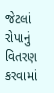જેટલાં રોપાનું વિતરણ કરવામાં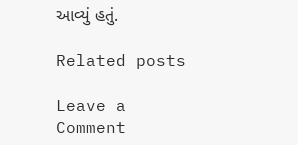આવ્યું હતું.

Related posts

Leave a Comment